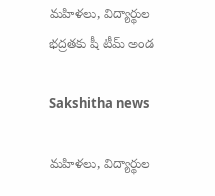మహిళలు, విద్యార్థుల భద్రతకు షీ టీమ్ అండ

Sakshitha news

మహిళలు, విద్యార్థుల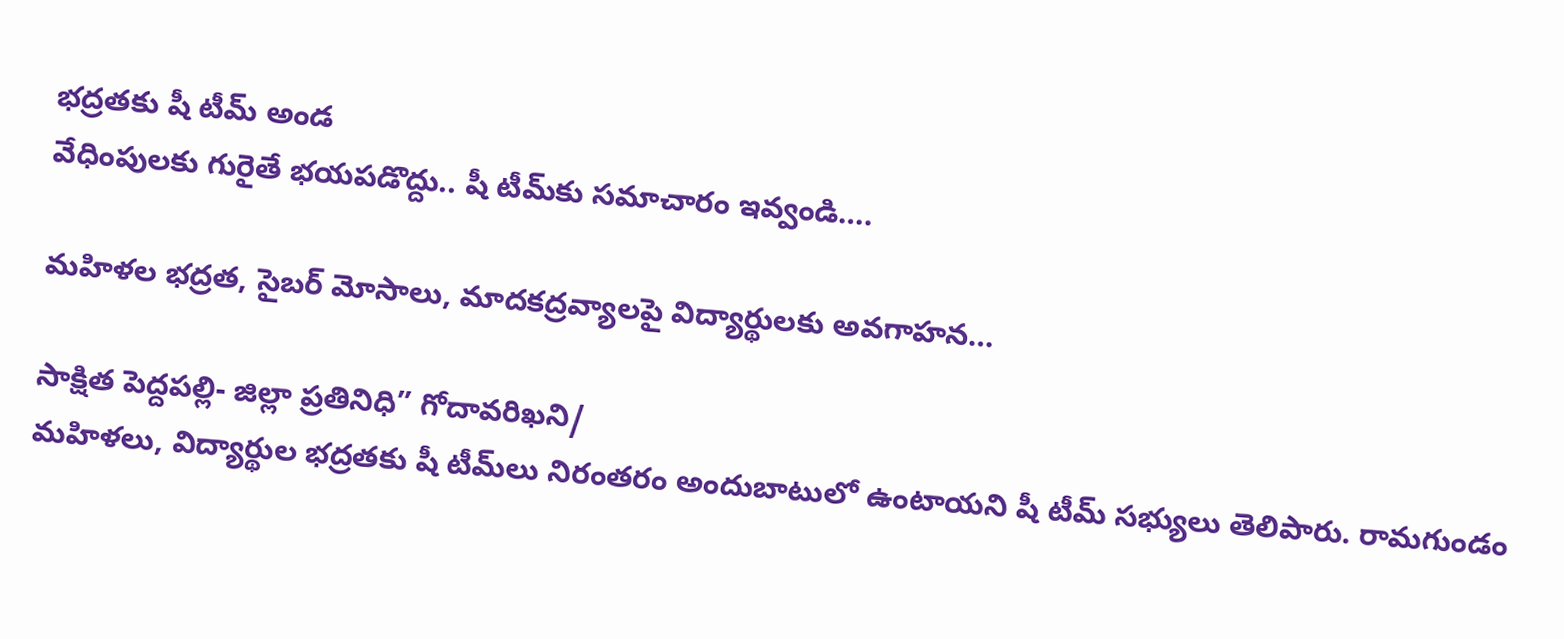భద్రతకు షీ టీమ్ అండ
వేధింపులకు గురైతే భయపడొద్దు.. షీ టీమ్‌కు సమాచారం ఇవ్వండి….

మహిళల భద్రత, సైబర్ మోసాలు, మాదకద్రవ్యాలపై విద్యార్థులకు అవగాహన…

సాక్షిత పెద్దపల్లి- జిల్లా ప్రతినిధి” గోదావరిఖని/
మహిళలు, విద్యార్థుల భద్రతకు షీ టీమ్‌లు నిరంతరం అందుబాటులో ఉంటాయని షీ టీమ్ సభ్యులు తెలిపారు. రామగుండం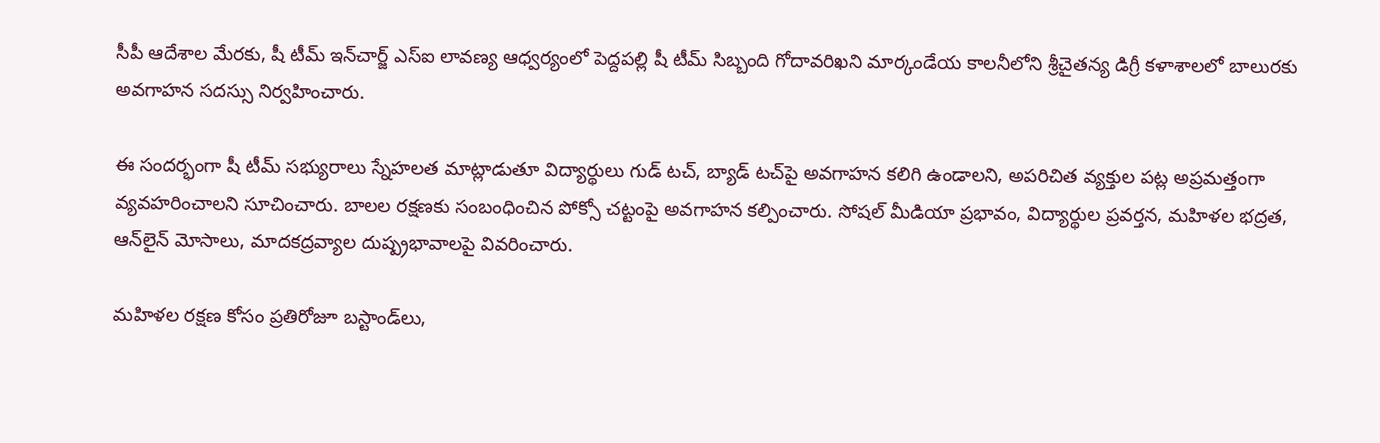సీపీ ఆదేశాల మేరకు, షీ టీమ్ ఇన్‌చార్జ్ ఎస్‌ఐ లావణ్య ఆధ్వర్యంలో పెద్దపల్లి షీ టీమ్ సిబ్బంది గోదావరిఖని మార్కండేయ కాలనీలోని శ్రీచైతన్య డిగ్రీ కళాశాలలో బాలురకు అవగాహన సదస్సు నిర్వహించారు.

ఈ సందర్భంగా షీ టీమ్ సభ్యురాలు స్నేహలత మాట్లాడుతూ విద్యార్థులు గుడ్ టచ్, బ్యాడ్ టచ్‌పై అవగాహన కలిగి ఉండాలని, అపరిచిత వ్యక్తుల పట్ల అప్రమత్తంగా వ్యవహరించాలని సూచించారు. బాలల రక్షణకు సంబంధించిన పోక్సో చట్టంపై అవగాహన కల్పించారు. సోషల్ మీడియా ప్రభావం, విద్యార్థుల ప్రవర్తన, మహిళల భద్రత, ఆన్‌లైన్ మోసాలు, మాదకద్రవ్యాల దుష్ప్రభావాలపై వివరించారు.

మహిళల రక్షణ కోసం ప్రతిరోజూ బస్టాండ్‌లు,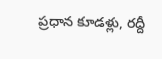ప్రధాన కూడళ్లు, రద్దీ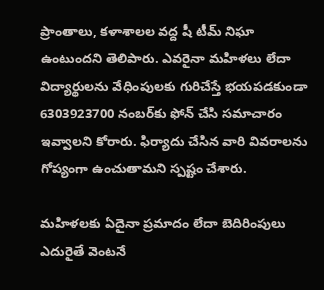ప్రాంతాలు, కళాశాలల వద్ద షీ టీమ్ నిఘా ఉంటుందని తెలిపారు. ఎవరైనా మహిళలు లేదా విద్యార్థులను వేధింపులకు గురిచేస్తే భయపడకుండా 6303923700 నంబర్‌కు ఫోన్ చేసి సమాచారం ఇవ్వాలని కోరారు. ఫిర్యాదు చేసిన వారి వివరాలను గోప్యంగా ఉంచుతామని స్పష్టం చేశారు.

మహిళలకు ఏదైనా ప్రమాదం లేదా బెదిరింపులు ఎదురైతే వెంటనే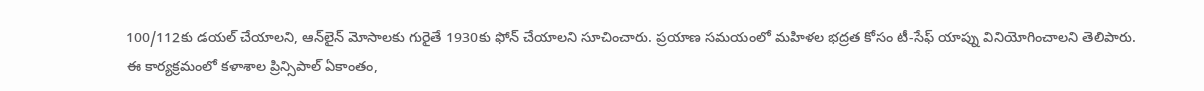100/112కు డయల్ చేయాలని, ఆన్‌లైన్ మోసాలకు గురైతే 1930కు ఫోన్ చేయాలని సూచించారు. ప్రయాణ సమయంలో మహిళల భద్రత కోసం టీ-సేఫ్ యాప్ను వినియోగించాలని తెలిపారు.
ఈ కార్యక్రమంలో కళాశాల ప్రిన్సిపాల్ ఏకాంతం,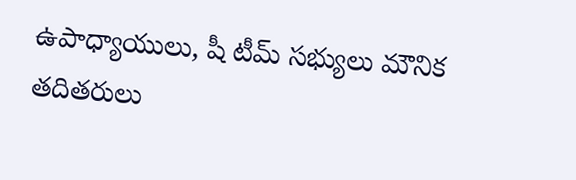ఉపాధ్యాయులు, షీ టీమ్ సభ్యులు మౌనిక తదితరులు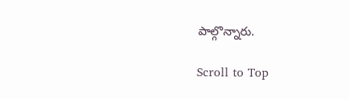పాల్గొన్నారు.

Scroll to Top